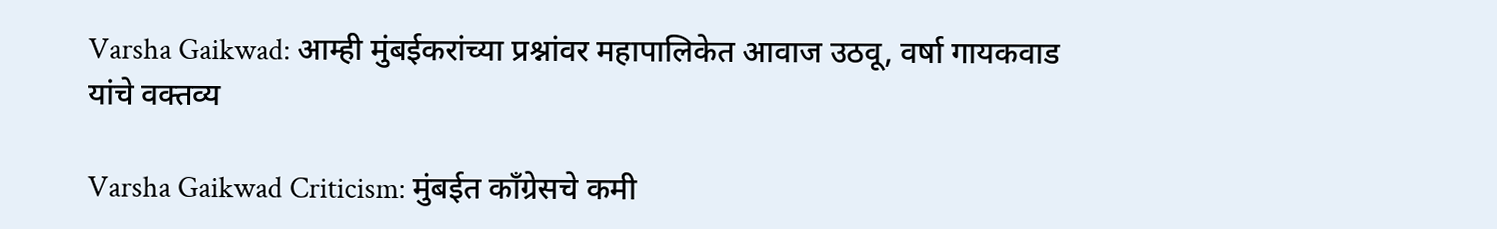Varsha Gaikwad: आम्ही मुंबईकरांच्या प्रश्नांवर महापालिकेत आवाज उठवू, वर्षा गायकवाड यांचे वक्तव्य

Varsha Gaikwad Criticism: मुंबईत काँग्रेसचे कमी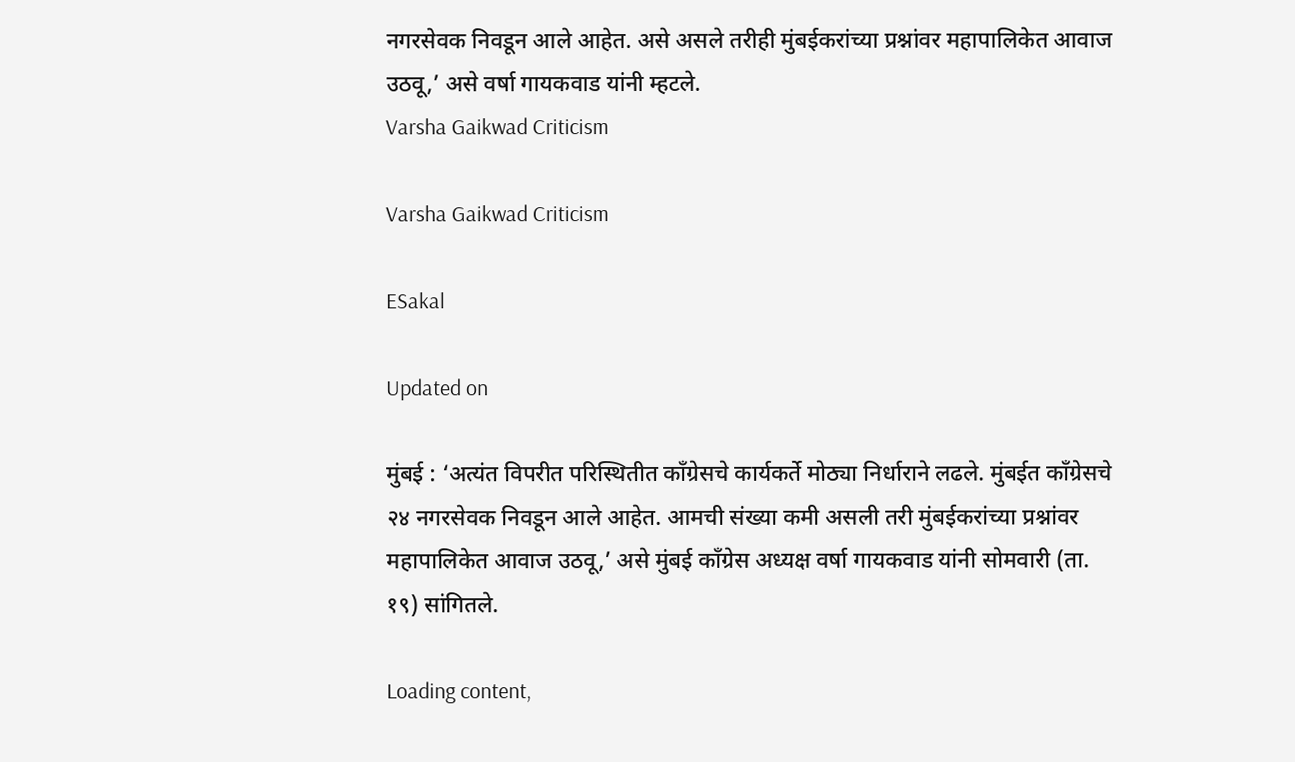नगरसेवक निवडून आले आहेत. असे असले तरीही मुंबईकरांच्या प्रश्नांवर महापालिकेत आवाज उठवू,’ असे वर्षा गायकवाड यांनी म्हटले.
Varsha Gaikwad Criticism

Varsha Gaikwad Criticism

ESakal

Updated on

मुंबई : ‘अत्यंत विपरीत परिस्थितीत काँग्रेसचे कार्यकर्ते मोठ्या निर्धाराने लढले. मुंबईत काँग्रेसचे २४ नगरसेवक निवडून आले आहेत. आमची संख्या कमी असली तरी मुंबईकरांच्या प्रश्नांवर महापालिकेत आवाज उठवू,’ असे मुंबई काँग्रेस अध्यक्ष वर्षा गायकवाड यांनी सोमवारी (ता. १९) सांगितले.

Loading content,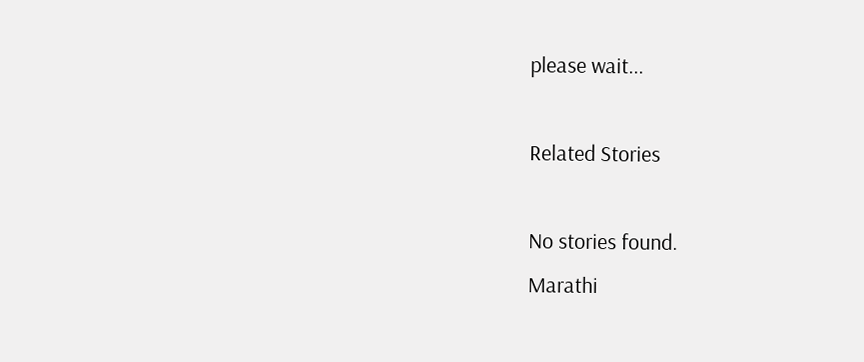please wait...

Related Stories

No stories found.
Marathi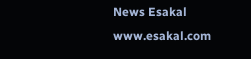News Esakal
www.esakal.com